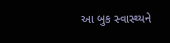આ બુક સ્વાસ્થ્યને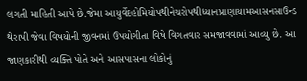લગતી માહિતી આપે છે.જેમા આયુર્વેદહોમિયોપથીનેચરોપથીધ્યાનપ્રાણાયામઆસનસાઉન્ડ થેરાપી જેવા વિષયોની જીવનમાં ઉપયોગીતા વિષે વિગતવાર સમજાવવામાં આવ્યુ છે. આ જાણકારીથી વ્યક્તિ પોતે અને આસપાસના લોકોનું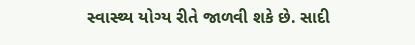સ્વાસ્થ્ય યોગ્ય રીતે જાળવી શકે છે. સાદી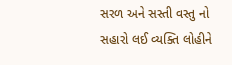સરળ અને સસ્તી વસ્તુ નો સહારો લઈ વ્યક્તિ લોહીને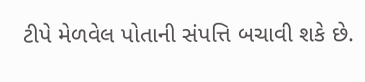ટીપે મેળવેલ પોતાની સંપત્તિ બચાવી શકે છે.